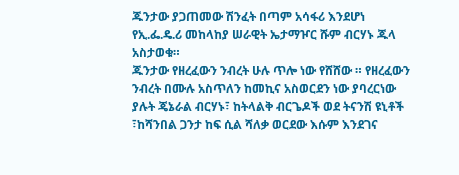ጁንታው ያጋጠመው ሽንፈት በጣም አሳፋሪ እንደሆነ የኢ.ፌ.ዴ.ሪ መከላከያ ሠራዊት ኤታማዦር ሹም ብርሃኑ ጁላ አስታወቁ።
ጁንታው የዘረፈውን ንብረት ሁሉ ጥሎ ነው የሸሸው ። የዘረፈውን ንብረት በሙሉ አስጥለን ከመኪና አስወርደን ነው ያባረርነው ያሉት ጄኔራል ብርሃኑ፣ ከትላልቅ ብርጌዶች ወደ ትናንሽ ዩኒቶች ፣ከሻንበል ጋንታ ከፍ ሲል ሻለቃ ወርደው እሱም እንደገና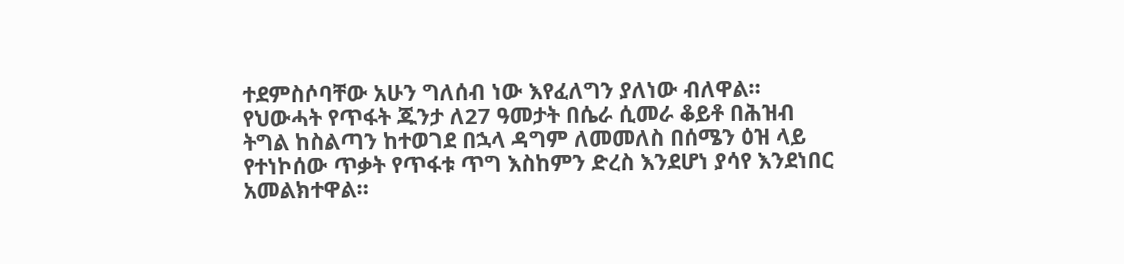ተደምስሶባቸው አሁን ግለሰብ ነው እየፈለግን ያለነው ብለዋል።
የህውሓት የጥፋት ጁንታ ለ27 ዓመታት በሴራ ሲመራ ቆይቶ በሕዝብ ትግል ከስልጣን ከተወገደ በኋላ ዳግም ለመመለስ በሰሜን ዕዝ ላይ የተነኮሰው ጥቃት የጥፋቱ ጥግ እስከምን ድረስ እንደሆነ ያሳየ እንደነበር አመልክተዋል።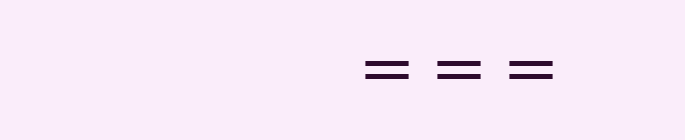===